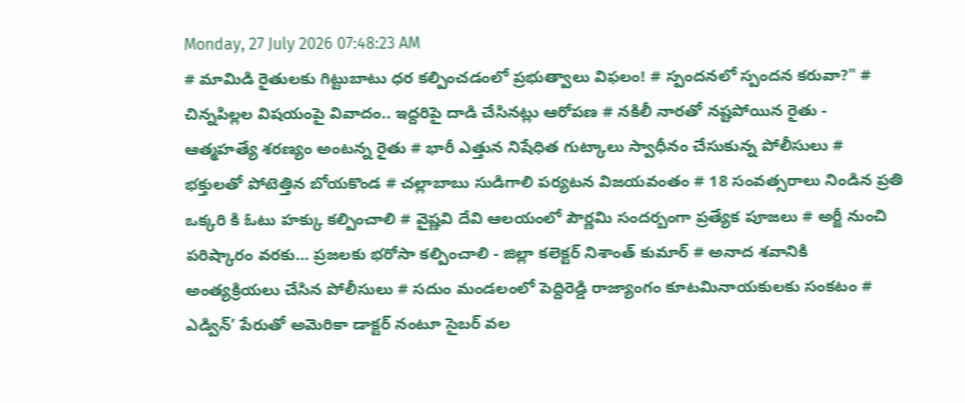Monday, 27 July 2026 07:48:23 AM
# మామిడి రైతులకు గిట్టుబాటు ధర కల్పించడంలో ప్రభుత్వాలు విఫలం! # స్పందనలో స్పందన కరువా?" # చిన్నపిల్లల విషయంపై వివాదం.. ఇద్దరిపై దాడి చేసినట్లు ఆరోపణ # నకిలీ నారతో నష్టపోయిన రైతు - ఆత్మహత్యే శరణ్యం అంటన్న రైతు # భారీ ఎత్తున నిషేధిత గుట్కాలు స్వాధీనం చేసుకున్న పోలీసులు # భక్తులతో పోటెత్తిన బోయకొండ # చల్లాబాబు సుడిగాలి పర్యటన విజయవంతం # 18 సంవత్సరాలు నిండిన ప్రతి ఒక్కరి కి ఓటు హక్కు కల్పించాలి # వైష్ణవి దేవి ఆలయంలో పౌర్ణమి సందర్బంగా ప్రత్యేక పూజలు # అర్జీ నుంచి పరిష్కారం వరకు… ప్రజలకు భరోసా కల్పించాలి - జిల్లా కలెక్టర్ నిశాంత్ కుమార్ # అనాద శవానికి అంత్యక్రియలు చేసిన పోలీసులు # సదుం మండలంలో పెద్దిరెడ్డి రాజ్యాంగం కూటమినాయకులకు సంకటం # ఎడ్విన్’ పేరుతో అమెరికా డాక్టర్ నంటూ సైబర్ వల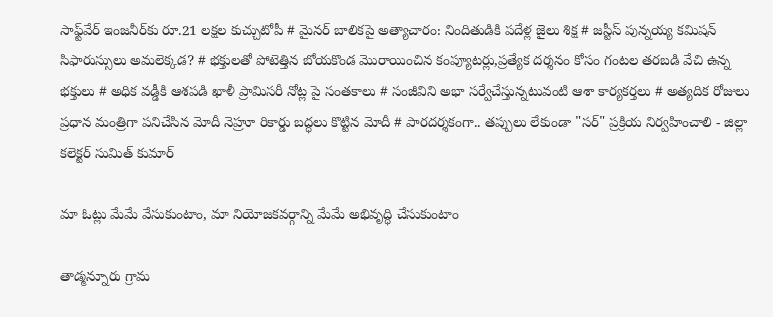సాఫ్ట్‌వేర్ ఇంజనీర్‌కు రూ.21 లక్షల కుచ్చుటోపీ # మైనర్ బాలికపై అత్యాచారం: నిందితుడికి పదేళ్ల జైలు శిక్ష # జస్టీస్ పున్నయ్య కమిషన్ సిఫారుస్సులు అమలెక్కడ? # భక్తులతో పోటెత్తిన బోయకొండ మొరాయించిన కంప్యూటర్లు,ప్రత్యేక దర్శనం కోసం గంటల తరబడి వేచి ఉన్న భక్తులు # అధిక వడ్డీకి ఆశపడి ఖాళీ ప్రామిసరీ నోట్ల పై సంతకాలు # సంజీవిని అభా సర్వేచేస్తున్నటువంటి ఆశా కార్యకర్తలు # అత్యదిక రోజులు ప్రధాన మంత్రిగా పనిచేసిన మోదీ నెహ్రూ రికార్డు బద్ధలు కొట్టిన మోదీ # పారదర్శకంగా.. తప్పులు లేకుండా "సర్" ప్రక్రియ నిర్వహించాలి - జిల్లా కలెక్టర్ సుమిత్ కుమార్

మా ఓట్లు మేమే వేసుకుంటాం, మా నియోజకవర్గాన్ని మేమే అభివృద్ధి చేసుకుంటాం

తాడ్మన్నూరు గ్రామ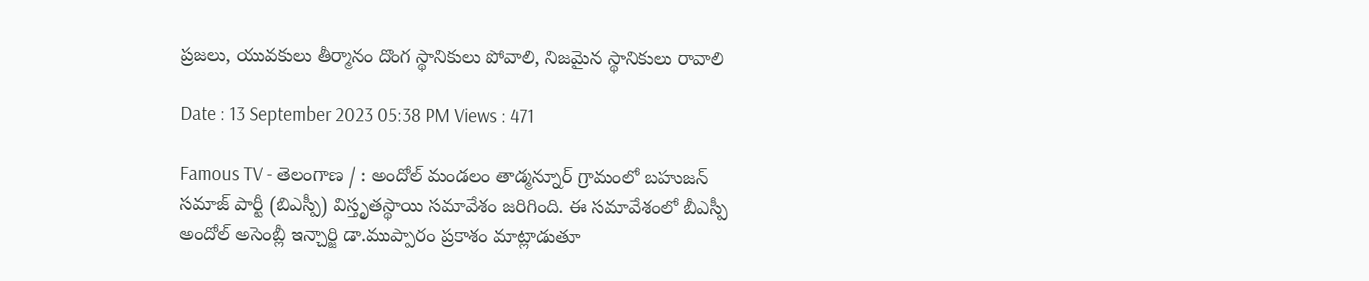ప్రజలు, యువకులు తీర్మానం దొంగ స్థానికులు పోవాలి, నిజమైన స్థానికులు రావాలి

Date : 13 September 2023 05:38 PM Views : 471

Famous TV - తెలంగాణ / : అందోల్ మండలం తాడ్మన్నూర్ గ్రామంలో బహుజన్ సమాజ్ పార్టీ (బిఎస్పీ) విస్తృతస్థాయి సమావేశం జరిగింది. ఈ సమావేశంలో బీఎస్పీ అందోల్ అసెంబ్లీ ఇన్చార్జి డా.ముప్పారం ప్రకాశం మాట్లాడుతూ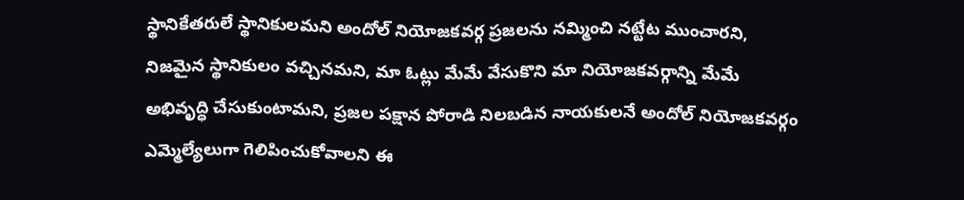స్థానికేతరులే స్థానికులమని అందోల్ నియోజకవర్గ ప్రజలను నమ్మించి నట్టేట ముంచారని, నిజమైన స్థానికులం వచ్చినమని, మా ఓట్లు మేమే వేసుకొని మా నియోజకవర్గాన్ని మేమే అభివృద్ధి చేసుకుంటామని, ప్రజల పక్షాన పోరాడి నిలబడిన నాయకులనే అందోల్ నియోజకవర్గం ఎమ్మెల్యేలుగా గెలిపించుకోవాలని ఈ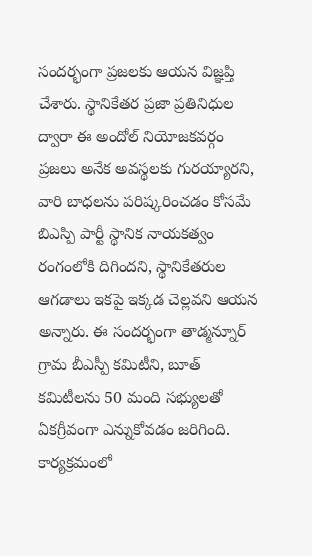సందర్భంగా ప్రజలకు ఆయన విజ్ఞప్తి చేశారు. స్థానికేతర ప్రజా ప్రతినిధుల ద్వారా ఈ అందోల్ నియోజకవర్గం ప్రజలు అనేక అవస్థలకు గురయ్యారని, వారి బాధలను పరిష్కరించడం కోసమే బిఎస్పి పార్టీ స్థానిక నాయకత్వం రంగంలోకి దిగిందని, స్థానికేతరుల ఆగడాలు ఇకపై ఇక్కడ చెల్లవని ఆయన అన్నారు. ఈ సందర్భంగా తాడ్మన్నూర్ గ్రామ బీఎస్పీ కమిటీని, బూత్ కమిటీలను 50 మంది సభ్యులతో ఏకగ్రీవంగా ఎన్నుకోవడం జరిగింది. కార్యక్రమంలో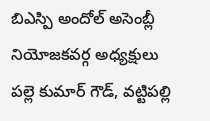బిఎస్పి అందోల్ అసెంబ్లీ నియోజకవర్గ అధ్యక్షులు పల్లె కుమార్ గౌడ్, వట్టిపల్లి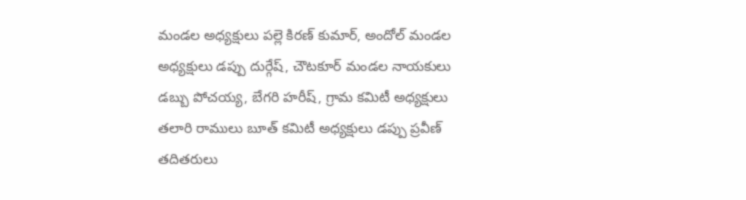మండల అధ్యక్షులు పల్లె కిరణ్ కుమార్, అందోల్ మండల అధ్యక్షులు డప్పు దుర్గేష్, చౌటకూర్ మండల నాయకులు డబ్బు పోచయ్య, బేగరి హరీష్, గ్రామ కమిటీ అధ్యక్షులు తలారి రాములు బూత్ కమిటీ అధ్యక్షులు డప్పు ప్రవీణ్ తదితరులు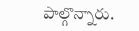పాల్గొన్నారు.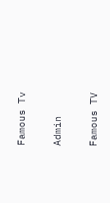Famous Tv

Admin

Famous TV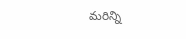మరిన్ని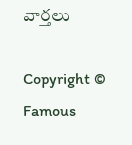వార్తలు

Copyright © Famous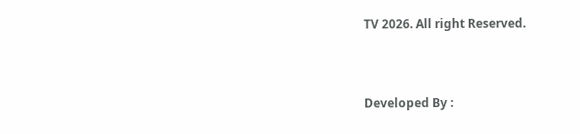TV 2026. All right Reserved.



Developed By :